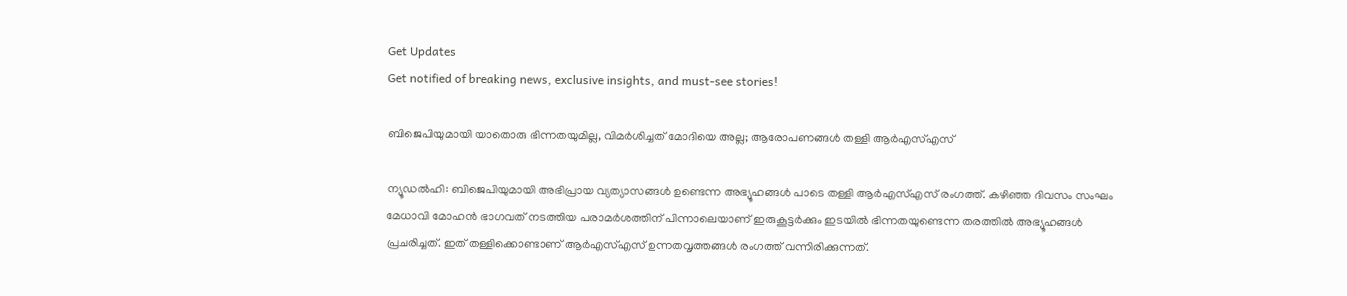Get Updates
Get notified of breaking news, exclusive insights, and must-see stories!

ബിജെപിയുമായി യാതൊരു ഭിന്നതയുമില്ല, വിമർശിച്ചത് മോദിയെ അല്ല; ആരോപണങ്ങൾ തള്ളി ആർഎസ്എസ്

ന്യൂഡൽഹി: ബിജെപിയുമായി അഭിപ്രായ വ്യത്യാസങ്ങൾ ഉണ്ടെന്ന അഭ്യൂഹങ്ങൾ പാടെ തള്ളി ആർഎസ്എസ് രംഗത്ത്. കഴിഞ്ഞ ദിവസം സംഘം മേധാവി മോഹൻ ഭാഗവത് നടത്തിയ പരാമർശത്തിന് പിന്നാലെയാണ് ഇരുകൂട്ടർക്കും ഇടയിൽ ഭിന്നതയുണ്ടെന്ന തരത്തിൽ അഭ്യൂഹങ്ങൾ പ്രചരിച്ചത്. ഇത് തള്ളിക്കൊണ്ടാണ് ആർഎസ്എസ് ഉന്നതവൃത്തങ്ങൾ രംഗത്ത് വന്നിരിക്കുന്നത്.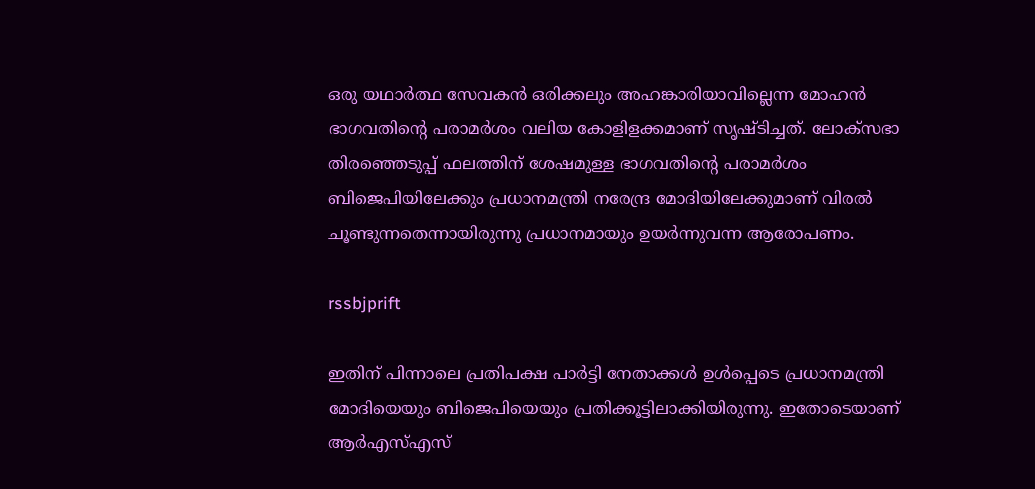ഒരു യഥാർത്ഥ സേവകൻ ഒരിക്കലും അഹങ്കാരിയാവില്ലെന്ന മോഹൻ ഭാഗവതിന്റെ പരാമർശം വലിയ കോളിളക്കമാണ് സൃഷ്‌ടിച്ചത്. ലോക്‌സഭാ തിരഞ്ഞെടുപ്പ് ഫലത്തിന് ശേഷമുള്ള ഭാഗവതിന്റെ പരാമർശം ബിജെപിയിലേക്കും പ്രധാനമന്ത്രി നരേന്ദ്ര മോദിയിലേക്കുമാണ് വിരൽ ചൂണ്ടുന്നതെന്നായിരുന്നു പ്രധാനമായും ഉയർന്നുവന്ന ആരോപണം.

rssbjprift

ഇതിന് പിന്നാലെ പ്രതിപക്ഷ പാർട്ടി നേതാക്കൾ ഉൾപ്പെടെ പ്രധാനമന്ത്രി മോദിയെയും ബിജെപിയെയും പ്രതിക്കൂട്ടിലാക്കിയിരുന്നു. ഇതോടെയാണ് ആർഎസ്എസ്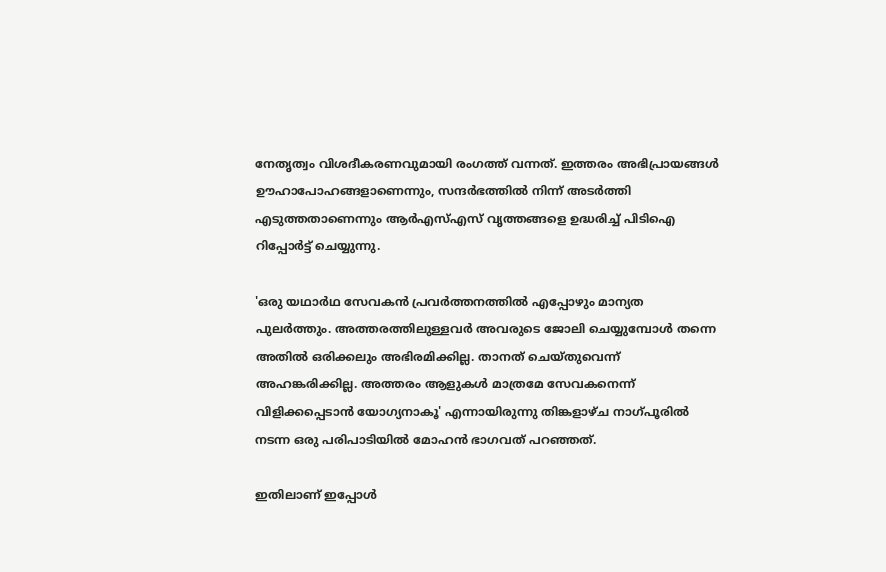നേതൃത്വം വിശദീകരണവുമായി രംഗത്ത് വന്നത്. ഇത്തരം അഭിപ്രായങ്ങൾ ഊഹാപോഹങ്ങളാണെന്നും, സന്ദർഭത്തിൽ നിന്ന് അടർത്തി എടുത്തതാണെന്നും ആർഎസ്എസ് വൃത്തങ്ങളെ ഉദ്ധരിച്ച് പിടിഐ റിപ്പോർട്ട് ചെയ്യുന്നു.

'ഒരു യഥാര്‍ഥ സേവകന്‍ പ്രവര്‍ത്തനത്തില്‍ എപ്പോഴും മാന്യത പുലര്‍ത്തും. അത്തരത്തിലുള്ളവര്‍ അവരുടെ ജോലി ചെയ്യുമ്പോള്‍ തന്നെ അതില്‍ ഒരിക്കലും അഭിരമിക്കില്ല. താനത് ചെയ്‌തുവെന്ന് അഹങ്കരിക്കില്ല. അത്തരം ആളുകള്‍ മാത്രമേ സേവകനെന്ന് വിളിക്കപ്പെടാന്‍ യോഗ്യനാകൂ' എന്നായിരുന്നു തിങ്കളാഴ്‌ച നാഗ്‌പൂരിൽ നടന്ന ഒരു പരിപാടിയിൽ മോഹൻ ഭാഗവത് പറഞ്ഞത്.

ഇതിലാണ് ഇപ്പോൾ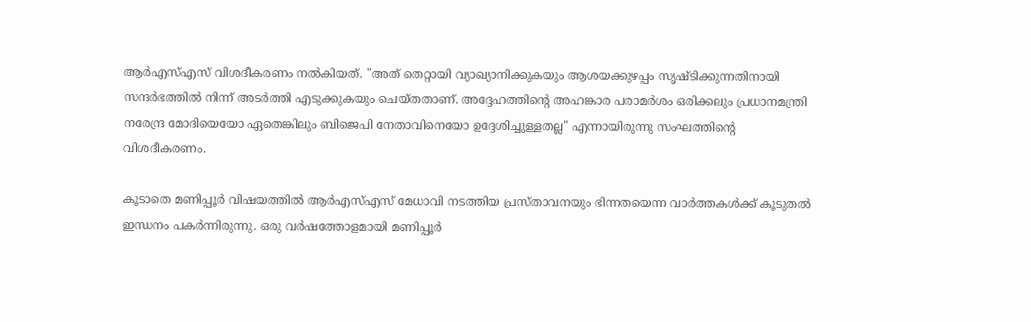ആർഎസ്എസ് വിശദീകരണം നൽകിയത്. "അത് തെറ്റായി വ്യാഖ്യാനിക്കുകയും ആശയക്കുഴപ്പം സൃഷ്‌ടിക്കുന്നതിനായി സന്ദർഭത്തിൽ നിന്ന് അടർത്തി എടുക്കുകയും ചെയ്‌തതാണ്‌. അദ്ദേഹത്തിന്റെ അഹങ്കാര പരാമർശം ഒരിക്കലും പ്രധാനമന്ത്രി നരേന്ദ്ര മോദിയെയോ ഏതെങ്കിലും ബിജെപി നേതാവിനെയോ ഉദ്ദേശിച്ചുള്ളതല്ല" എന്നായിരുന്നു സംഘത്തിന്റെ വിശദീകരണം.

കൂടാതെ മണിപ്പൂർ വിഷയത്തിൽ ആർഎസ്എസ് മേധാവി നടത്തിയ പ്രസ്‌താവനയും ഭിന്നതയെന്ന വാർത്തകൾക്ക് കൂടുതൽ ഇന്ധനം പകർന്നിരുന്നു. ഒരു വർഷത്തോളമായി മണിപ്പൂർ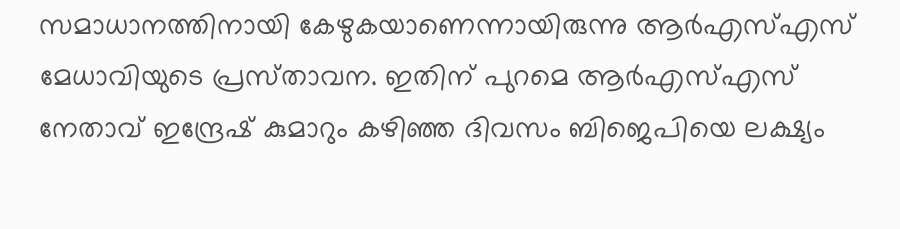സമാധാനത്തിനായി കേഴുകയാണെന്നായിരുന്നു ആർഎസ്എസ് മേധാവിയുടെ പ്രസ്‌താവന. ഇതിന് പുറമെ ആർഎസ്എസ് നേതാവ് ഇന്ദ്രേഷ് കുമാറും കഴിഞ്ഞ ദിവസം ബിജെപിയെ ലക്ഷ്യം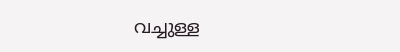വച്ചുള്ള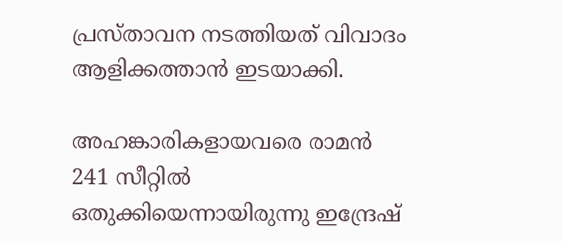പ്രസ്‌താവന നടത്തിയത് വിവാദം ആളിക്കത്താൻ ഇടയാക്കി.

അഹങ്കാരികളായവരെ രാമൻ 241 സീറ്റിൽ ഒതുക്കിയെന്നായിരുന്നു ഇന്ദ്രേഷ്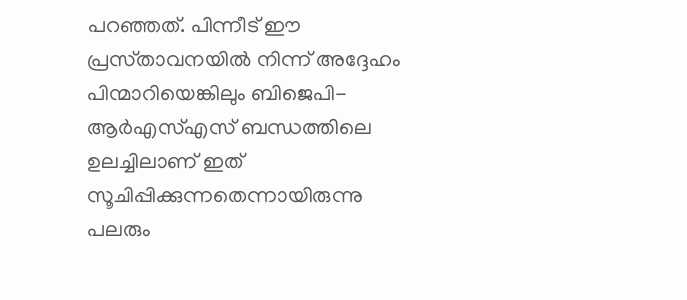പറഞ്ഞത്. പിന്നീട് ഈ പ്രസ്‌താവനയിൽ നിന്ന് അദ്ദേഹം പിന്മാറിയെങ്കിലും ബിജെപി-ആർഎസ്എസ് ബന്ധത്തിലെ ഉലച്ചിലാണ് ഇത് സൂചിപ്പിക്കുന്നതെന്നായിരുന്നു പലരും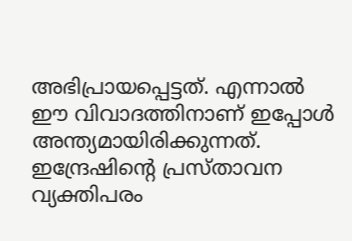അഭിപ്രായപ്പെട്ടത്. എന്നാൽ ഈ വിവാദത്തിനാണ് ഇപ്പോൾ അന്ത്യമായിരിക്കുന്നത്. ഇന്ദ്രേഷിന്റെ പ്രസ്‌താവന വ്യക്തിപരം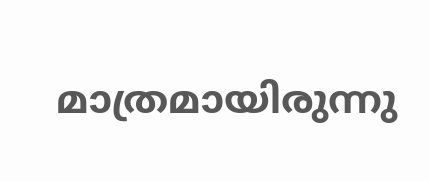മാത്രമായിരുന്നു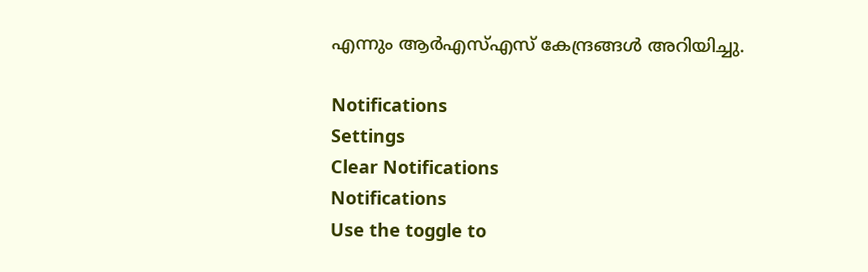എന്നും ആർഎസ്എസ് കേന്ദ്രങ്ങൾ അറിയിച്ചു.

Notifications
Settings
Clear Notifications
Notifications
Use the toggle to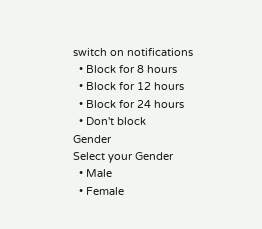switch on notifications
  • Block for 8 hours
  • Block for 12 hours
  • Block for 24 hours
  • Don't block
Gender
Select your Gender
  • Male
  • Female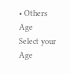• Others
Age
Select your Age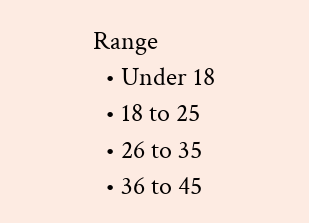Range
  • Under 18
  • 18 to 25
  • 26 to 35
  • 36 to 45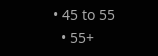• 45 to 55
  • 55+